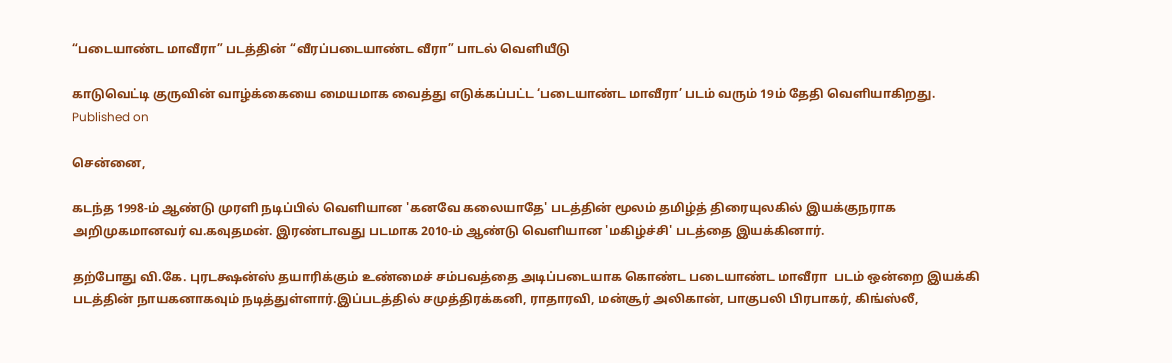“படையாண்ட மாவீரா” படத்தின் “வீரப்படையாண்ட வீரா” பாடல் வெளியீடு

காடுவெட்டி குருவின் வாழ்க்கையை மையமாக வைத்து எடுக்கப்பட்ட ‘படையாண்ட மாவீரா’ படம் வரும் 19ம் தேதி வெளியாகிறது.
Published on

சென்னை,

கடந்த 1998-ம் ஆண்டு முரளி நடிப்பில் வெளியான 'கனவே கலையாதே' படத்தின் மூலம் தமிழ்த் திரையுலகில் இயக்குநராக அறிமுகமானவர் வ.கவுதமன். இரண்டாவது படமாக 2010-ம் ஆண்டு வெளியான 'மகிழ்ச்சி' படத்தை இயக்கினார்.

தற்போது வி.கே. புரடக்ஷன்ஸ் தயாரிக்கும் உண்மைச் சம்பவத்தை அடிப்படையாக கொண்ட படையாண்ட மாவீரா  படம் ஒன்றை இயக்கி படத்தின் நாயகனாகவும் நடித்துள்ளார்.இப்படத்தில் சமுத்திரக்கனி, ராதாரவி, மன்சூர் அலிகான், பாகுபலி பிரபாகர், கிங்ஸ்லீ,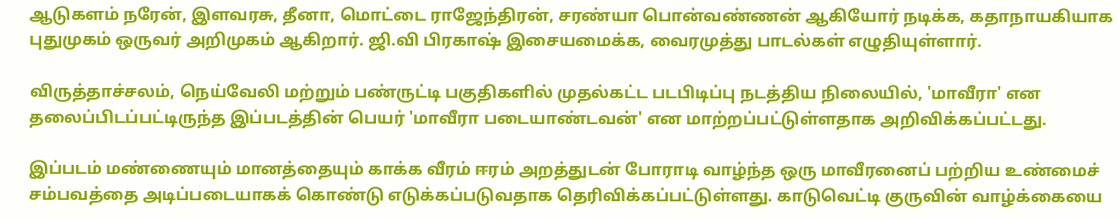ஆடுகளம் நரேன், இளவரசு, தீனா, மொட்டை ராஜேந்திரன், சரண்யா பொன்வண்ணன் ஆகியோர் நடிக்க, கதாநாயகியாக புதுமுகம் ஒருவர் அறிமுகம் ஆகிறார். ஜி.வி பிரகாஷ் இசையமைக்க, வைரமுத்து பாடல்கள் எழுதியுள்ளார்.

விருத்தாச்சலம், நெய்வேலி மற்றும் பண்ருட்டி பகுதிகளில் முதல்கட்ட படபிடிப்பு நடத்திய நிலையில், 'மாவீரா' என தலைப்பிடப்பட்டிருந்த இப்படத்தின் பெயர் 'மாவீரா படையாண்டவன்' என மாற்றப்பட்டுள்ளதாக அறிவிக்கப்பட்டது.

இப்படம் மண்ணையும் மானத்தையும் காக்க வீரம் ஈரம் அறத்துடன் போராடி வாழ்ந்த ஒரு மாவீரனைப் பற்றிய உண்மைச் சம்பவத்தை அடிப்படையாகக் கொண்டு எடுக்கப்படுவதாக தெரிவிக்கப்பட்டுள்ளது. காடுவெட்டி குருவின் வாழ்க்கையை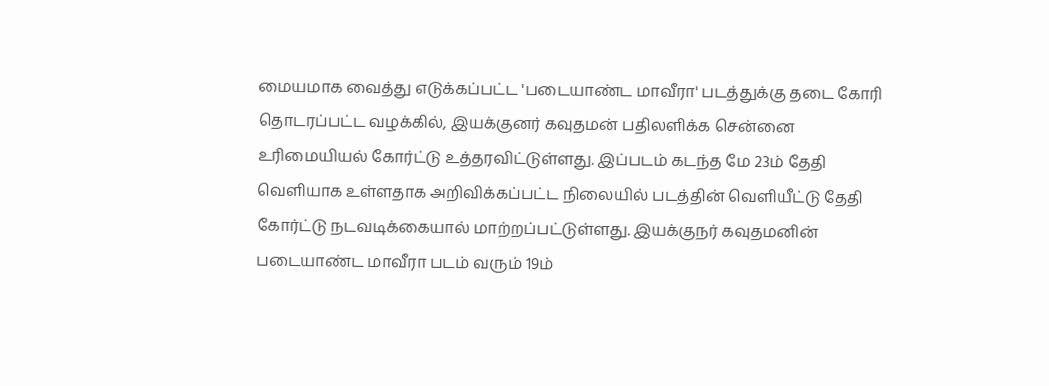மையமாக வைத்து எடுக்கப்பட்ட 'படையாண்ட மாவீரா' படத்துக்கு தடை கோரி தொடரப்பட்ட வழக்கில், இயக்குனர் கவுதமன் பதிலளிக்க சென்னை உரிமையியல் கோர்ட்டு உத்தரவிட்டுள்ளது. இப்படம் கடந்த மே 23ம் தேதி வெளியாக உள்ளதாக அறிவிக்கப்பட்ட நிலையில் படத்தின் வெளியீட்டு தேதி கோர்ட்டு நடவடிக்கையால் மாற்றப்பட்டுள்ளது. இயக்குநர் கவுதமனின் படையாண்ட மாவீரா படம் வரும் 19ம்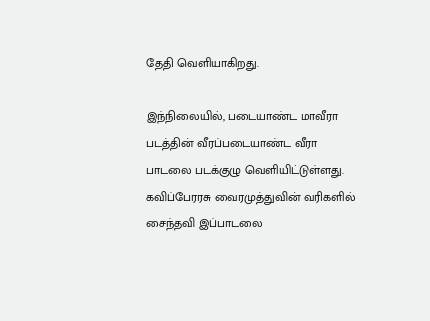தேதி வெளியாகிறது.

இந்நிலையில், படையாண்ட மாவீரா படத்தின் வீரப்படையாண்ட வீரா பாடலை படக்குழு வெளியிட்டுள்ளது. கவிப்பேரரசு வைரமுத்துவின் வரிகளில் சைந்தவி இப்பாடலை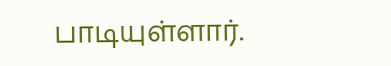பாடியுள்ளார்.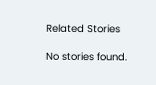Related Stories

No stories found.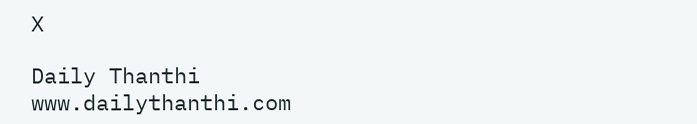X

Daily Thanthi
www.dailythanthi.com